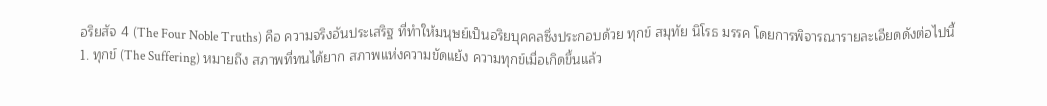อริยสัจ 4 (The Four Noble Truths) คือ ความจริงอันประเสริฐ ที่ทำให้มนุษย์เป็นอริยบุคคลซึ่งประกอบด้วย ทุกข์ สมุทัย นิโรธ มรรค โดยการพิจารณารายละเอียดดังต่อไปนี้
1. ทุกข์ (The Suffering) หมายถึง สภาพที่ทนได้ยาก สภาพแห่งความขัดแย้ง ความทุกข์เมื่อเกิดขึ้นแล้ว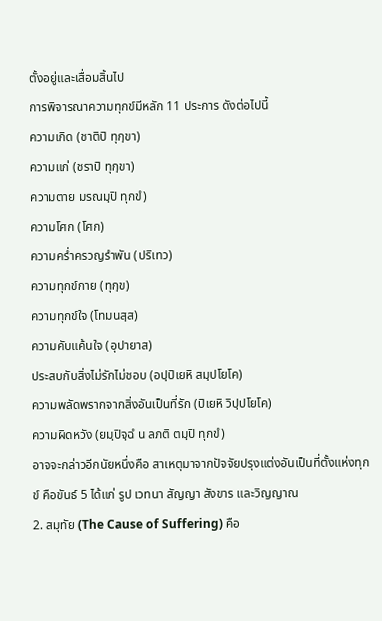ตั้งอยู่และเสื่อมสิ้นไป
การพิจารณาความทุกข์มีหลัก 11 ประการ ดังต่อไปนี้
ความเกิด (ชาติปิ ทุกฺขา)
ความแก่ (ชราปิ ทุกฺขา)
ความตาย มรณมฺปิ ทุกขํ)
ความโศก (โศก)
ความคร่ำครวญรำพัน (ปริเทว)
ความทุกข์กาย (ทุกฺข)
ความทุกข์ใจ (โทมนสฺส)
ความคับแค้นใจ (อุปายาส)
ประสบกับสิ่งไม่รักไม่ชอบ (อปฺปิเยหิ สมฺปโยโค)
ความพลัดพรากจากสิ่งอันเป็นที่รัก (ปิเยหิ วิปฺปโยโค)
ความผิดหวัง (ยมฺปิจฺฉํ น ลภติ ตมฺปิ ทุกขํ)
อาจจะกล่าวอีกนัยหนึ่งคือ สาเหตุมาจากปัจจัยปรุงแต่งอันเป็นที่ตั้งแห่งทุกข์ คือขันธ์ 5 ได้แก่ รูป เวทนา สัญญา สังขาร และวิญญาณ
2. สมุทัย (The Cause of Suffering) คือ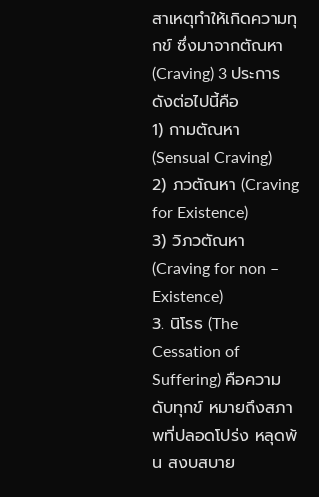สาเหตุทำให้เกิดความทุกข์ ซึ่งมาจากตัณหา (Craving) 3 ประการดังต่อไปนี้คือ
1) กามตัณหา (Sensual Craving)
2) ภวตัณหา (Craving for Existence)
3) วิภวตัณหา (Craving for non – Existence)
3. นิโรธ (The Cessation of Suffering) คือความดับทุกข์ หมายถึงสภาพที่ปลอดโปร่ง หลุดพ้น สงบสบาย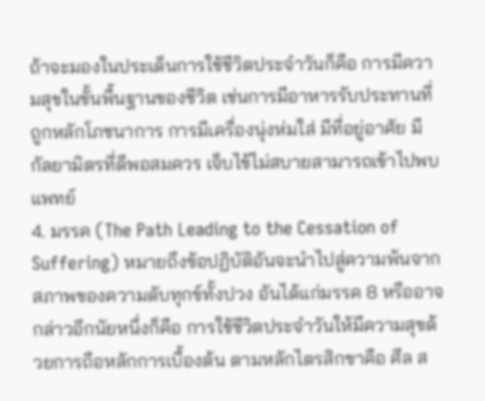ถ้าจะมองในประเด็นการใช้ชีวิตประจำวันก็คือ การมีความสุขในขั้นพื้นฐานของชีวิต เช่นการมีอาหารรับประทานที่ถูกหลักโภชนาการ การมีเครื่องนุ่งห่มใส่ มีที่อยู่อาศัย มีกัลยามิตรที่ดีพอสมควร เจ็บไข้ไม่สบายสามารถเข้าไปพบแพทย์
4. มรรค (The Path Leading to the Cessation of Suffering) หมายถึงข้อปฏิบัติอันจะนำไปสู่ความพ้นจากสภาพของความดับทุกข์ทั้งปวง อันได้แก่มรรค 8 หรืออาจกล่าวอีกนัยหนึ่งก็คือ การใช้ชีวิตประจำวันให้มีความสุขด้วยการถือหลักการเบื้องต้น ตามหลักไตรสิกขาคือ ศีล ส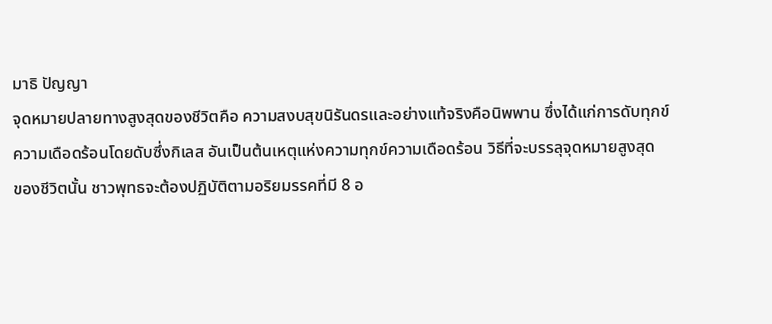มาธิ ปัญญา
จุดหมายปลายทางสูงสุดของชีวิตคือ ความสงบสุขนิรันดรและอย่างแท้จริงคือนิพพาน ซึ่งได้แก่การดับทุกข์
ความเดือดร้อนโดยดับซึ่งกิเลส อันเป็นต้นเหตุแห่งความทุกข์ความเดือดร้อน วิธีที่จะบรรลุจุดหมายสูงสุด
ของชีวิตนั้น ชาวพุทธจะต้องปฏิบัติตามอริยมรรคที่มี 8 อ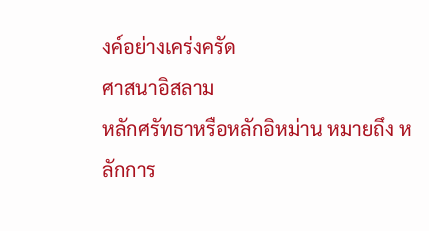งค์อย่างเคร่งครัด
ศาสนาอิสลาม
หลักศรัทธาหรือหลักอิหม่าน หมายถึง หลักการ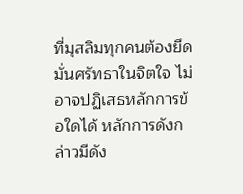ที่มุสลิมทุกคนต้องยึดมั่นศรัทธาในจิตใจ ไม่อาจปฏิเสธหลักการข้อใดได้ หลักการดังกล่าวมีดัง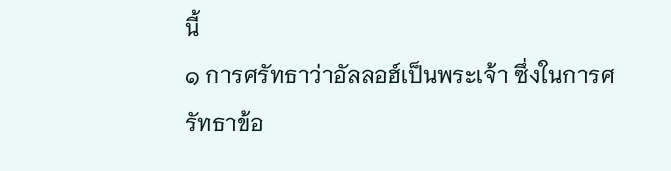นี้
๑ การศรัทธาว่าอัลลอฮ์เป็นพระเจ้า ซึ่งในการศรัทธาข้อ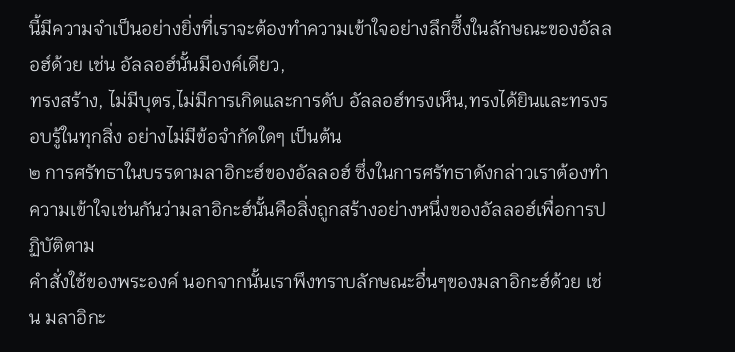นี้มีความจำเป็นอย่างยิ่งที่เราจะต้องทำความเข้าใจอย่างลึกซึ้งในลักษณะของอัลลอฮ์ด้วย เช่น อัลลอฮ์นั้นมีองค์เดียว,
ทรงสร้าง, ไม่มีบุตร,ไม่มีการเกิดและการดับ อัลลอฮ์ทรงเห็น,ทรงได้ยินและทรงรอบรู้ในทุกสิ่ง อย่างไม่มีข้อจำกัดใดๆ เป็นต้น
๒ การศรัทธาในบรรดามลาอิกะฮ์ของอัลลอฮ์ ซึ่งในการศรัทธาดังกล่าวเราต้องทำความเข้าใจเช่นกันว่ามลาอิกะฮ์นั้นคือสิ่งถูกสร้างอย่างหนึ่งของอัลลอฮ์เพื่อการปฏิบัติตาม
คำสั่งใช้ของพระองค์ นอกจากนั้นเราพึงทราบลักษณะอื่นๆของมลาอิกะฮ์ด้วย เช่น มลาอิกะ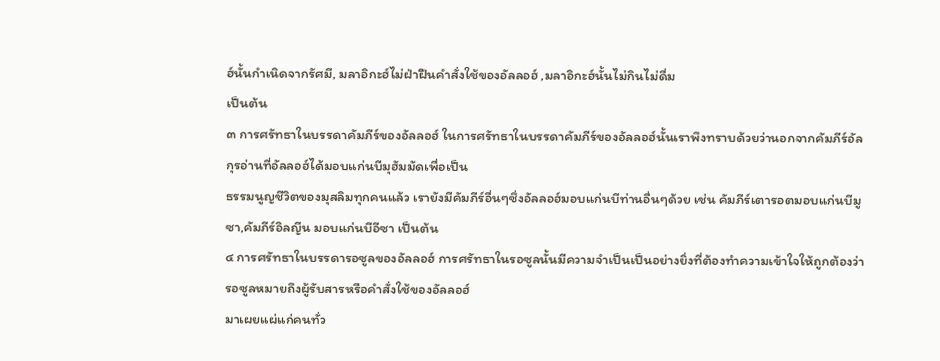ฮ์นั้นกำเนิดจากรัศมี, มลาอิกะฮ์ไม่ฝ่าฝืนคำสั่งใช้ของอัลลอฮ์ ,มลาอิกะฮ์นั้นไม่กินไม่ดื่ม
เป็นต้น
๓ การศรัทธาในบรรดาคัมภีร์ของอัลลอฮ์ ในการศรัทธาในบรรดาคัมภีร์ของอัลลอฮ์นั้นเราพึงทราบด้วยว่านอกจากคัมภีร์อัลกุรอ่านที่อัลลอฮ์ได้มอบแก่นบีมุฮัมมัดเพื่อเป็น
ธรรมนูญชีวิตของมุสลิมทุกคนแล้ว เรายังมีคัมภีร์อื่นๆซึ่งอัลลอฮ์มอบแก่นบีท่านอื่นๆด้วย เช่น คัมภีร์เตารอตมอบแก่นบีมูซา,คัมภีร์อิลญีน มอบแก่นบีอีซา เป็นต้น
๔ การศรัทธาในบรรดารอซูลของอัลลอฮ์ การศรัทธาในรอซูลนั้นมีความจำเป็นเป็นอย่างยิ่งที่ต้องทำความเข้าใจให้ถูกต้องว่า รอซูลหมายถึงผู้รับสารหรือคำสั่งใช้ของอัลลอฮ์
มาเผยแผ่แก่คนทั่ว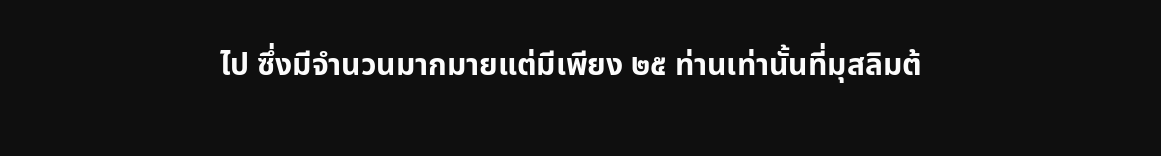ไป ซึ่งมีจำนวนมากมายแต่มีเพียง ๒๕ ท่านเท่านั้นที่มุสลิมต้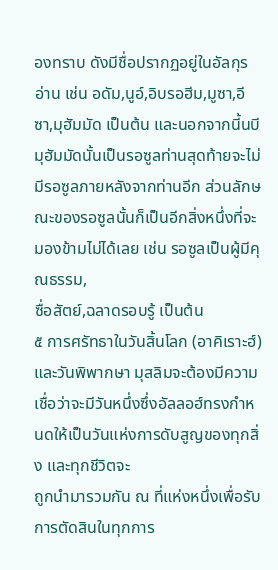องทราบ ดังมีชื่อปรากฏอยู่ในอัลกุรอ่าน เช่น อดัม,นูอ์,อิบรอฮีม,มูซา,อีซา,มุฮัมมัด เป็นต้น และนอกจากนี้นบีมุฮัมมัดนั้นเป็นรอซูลท่านสุดท้ายจะไม่มีรอซูลภายหลังจากท่านอีก ส่วนลักษณะของรอซูลนั้นก็เป็นอีกสิ่งหนึ่งที่จะมองข้ามไม่ได้เลย เช่น รอซูลเป็นผู้มีคุณธรรม,
ซื่อสัตย์,ฉลาดรอบรู้ เป็นต้น
๕ การศรัทธาในวันสิ้นโลก (อาคิเราะฮ์) และวันพิพากษา มุสลิมจะต้องมีความเชื่อว่าจะมีวันหนึ่งซึ่งอัลลอฮ์ทรงกำหนดให้เป็นวันแห่งการดับสูญของทุกสิ่ง และทุกชีวิตจะ
ถูกนำมารวมกัน ณ ที่แห่งหนึ่งเพื่อรับการตัดสินในทุกการ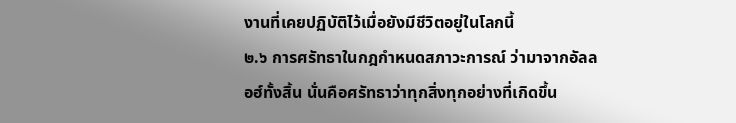งานที่เคยปฏิบัติไว้เมื่อยังมีชีวิตอยู่ในโลกนี้
๒.๖ การศรัทธาในกฎกำหนดสภาวะการณ์ ว่ามาจากอัลลอฮ์ทั้งสิ้น นั่นคือศรัทธาว่าทุกสิ่งทุกอย่างที่เกิดขึ้น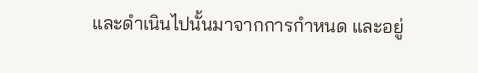และดำเนินไปนั้นมาจากการกำหนด และอยู่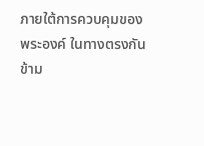ภายใต้การควบคุมของ
พระองค์ ในทางตรงกันข้าม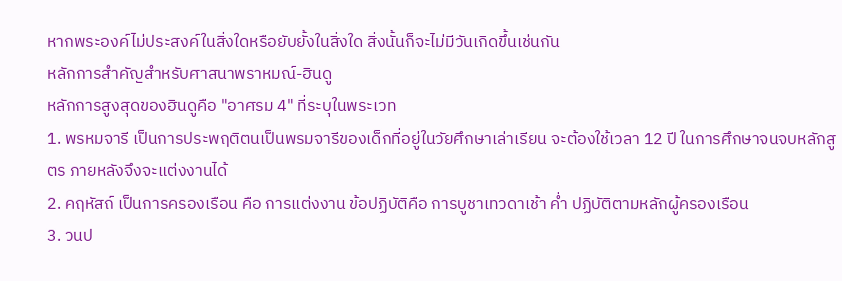หากพระองค์ไม่ประสงค์ในสิ่งใดหรือยับยั้งในสิ่งใด สิ่งนั้นก็จะไม่มีวันเกิดขึ้นเช่นกัน
หลักการสำคัญสำหรับศาสนาพราหมณ์-ฮินดู
หลักการสูงสุดของฮินดูคือ "อาศรม 4" ที่ระบุในพระเวท
1. พรหมจารี เป็นการประพฤติตนเป็นพรมจารีของเด็กที่อยู่ในวัยศึกษาเล่าเรียน จะต้องใช้เวลา 12 ปี ในการศึกษาจนจบหลักสูตร ภายหลังจึงจะแต่งงานได้
2. คฤหัสถ์ เป็นการครองเรือน คือ การแต่งงาน ข้อปฏิบัติคือ การบูชาเทวดาเช้า ค่ำ ปฏิบัติตามหลักผู้ครองเรือน
3. วนป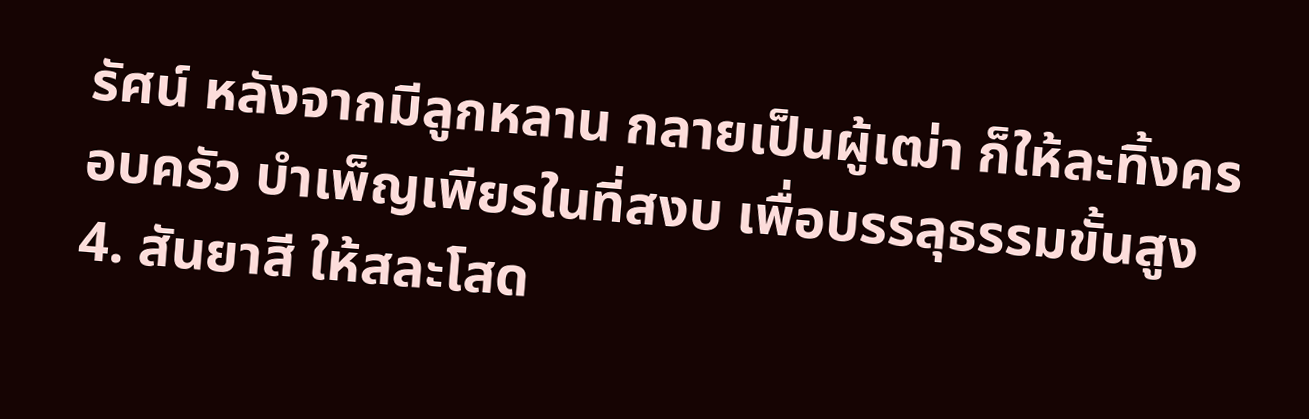รัศน์ หลังจากมีลูกหลาน กลายเป็นผู้เฒ่า ก็ให้ละทิ้งครอบครัว บำเพ็ญเพียรในที่สงบ เพื่อบรรลุธรรมขั้นสูง
4. สันยาสี ให้สละโสด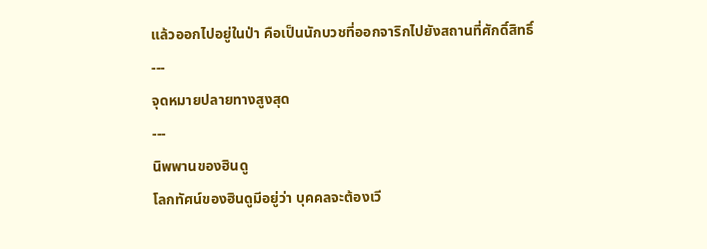แล้วออกไปอยู่ในป่า คือเป็นนักบวชที่ออกจาริกไปยังสถานที่ศักดิ์สิทธิ์
---
จุดหมายปลายทางสูงสุด
---
นิพพานของฮินดู
โลกทัศน์ของฮินดูมีอยู่ว่า บุคคลจะต้องเวี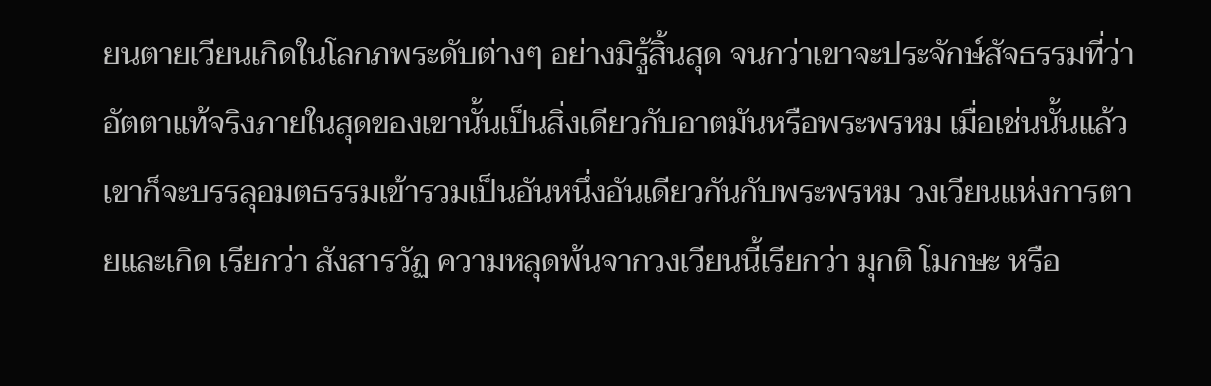ยนตายเวียนเกิดในโลกภพระดับต่างๆ อย่างมิรู้สิ้นสุด จนกว่าเขาจะประจักษ์สัจธรรมที่ว่า อัตตาแท้จริงภายในสุดของเขานั้นเป็นสิ่งเดียวกับอาตมันหรือพระพรหม เมื่อเช่นนั้นแล้ว เขาก็จะบรรลุอมตธรรมเข้ารวมเป็นอันหนึ่งอันเดียวกันกับพระพรหม วงเวียนแห่งการตายและเกิด เรียกว่า สังสารวัฏ ความหลุดพ้นจากวงเวียนนี้เรียกว่า มุกติ โมกษะ หรือ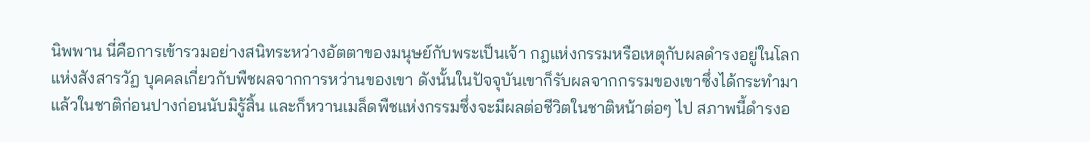นิพพาน นี่คือการเข้ารวมอย่างสนิทระหว่างอัตตาของมนุษย์กับพระเป็นเจ้า กฎแห่งกรรมหรือเหตุกับผลดำรงอยู่ในโลกแห่งสังสารวัฏ บุคคลเกี่ยวกับพืชผลจากการหว่านของเขา ดังนั้นในปัจจุบันเขาก็รับผลจากกรรมของเขาซึ่งได้กระทำมาแล้วในชาติก่อนปางก่อนนับมิรู้สิ้น และก็หวานเมล็ดพืชแห่งกรรมซึ่งจะมีผลต่อชีวิตในชาติหน้าต่อๆ ไป สภาพนี้ดำรงอ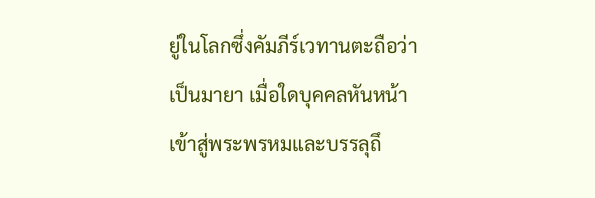ยู่ในโลกซึ่งคัมภีร์เวทานตะถือว่าเป็นมายา เมื่อใดบุคคลหันหน้าเข้าสู่พระพรหมและบรรลุถึ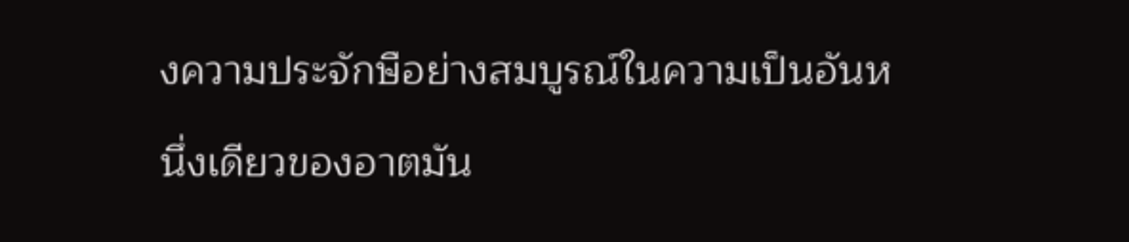งความประจักษือย่างสมบูรณ์ในความเป็นอันหนึ่งเดียวของอาตมัน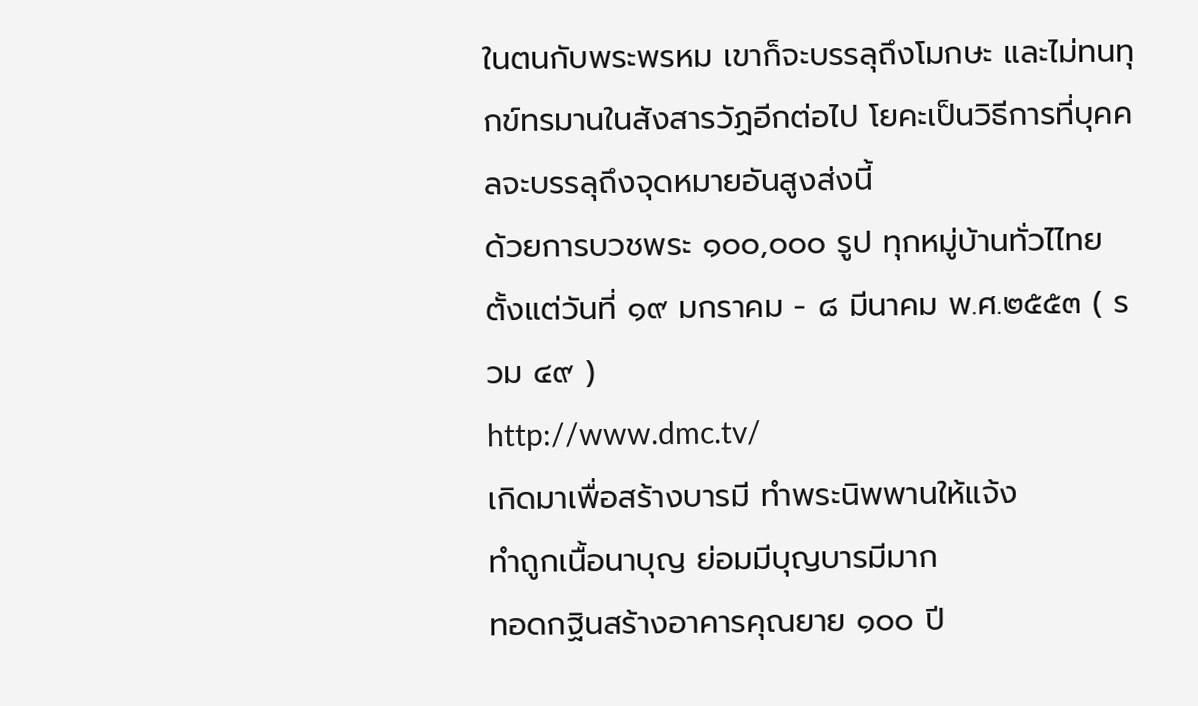ในตนกับพระพรหม เขาก็จะบรรลุถึงโมกษะ และไม่ทนทุกข์ทรมานในสังสารวัฏอีกต่อไป โยคะเป็นวิธีการที่บุคคลจะบรรลุถึงจุดหมายอันสูงส่งนี้
ด้วยการบวชพระ ๑๐๐,๐๐๐ รูป ทุกหมู่บ้านทั่วไไทย
ตั้งแต่วันที่ ๑๙ มกราคม - ๘ มีนาคม พ.ศ.๒๕๕๓ ( รวม ๔๙ )
http://www.dmc.tv/
เกิดมาเพื่อสร้างบารมี ทำพระนิพพานให้แจ้ง
ทำถูกเนื้อนาบุญ ย่อมมีบุญบารมีมาก
ทอดกฐินสร้างอาคารคุณยาย ๑๐๐ ปี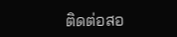ติดต่อสอ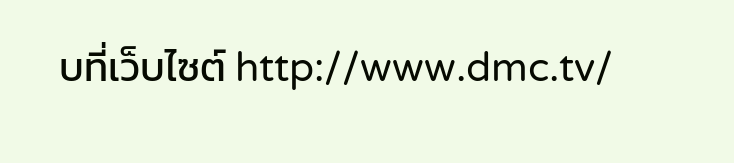บที่เว็บไซต์ http://www.dmc.tv/